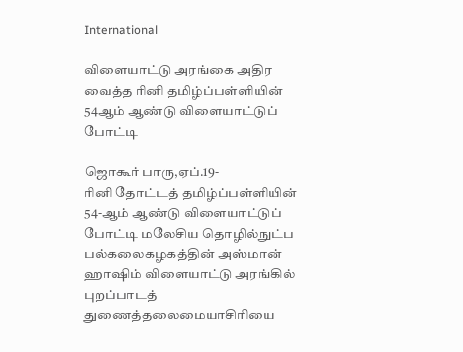International

விளையாட்டு அரங்கை அதிர வைத்த ரினி தமிழ்ப்பள்ளியின் 54ஆம் ஆண்டு விளையாட்டுப் போட்டி

ஜொகூர் பாரு,ஏப்.19-
ரினி தோட்டத் தமிழ்ப்பள்ளியின் 54-ஆம் ஆண்டு விளையாட்டுப் போட்டி மலேசிய தொழில்நுட்ப பல்கலைகழகத்தின் அஸ்மான் ஹாஷிம் விளையாட்டு அரங்கில் புறப்பாடத் துணைத்தலைமையாசிரியை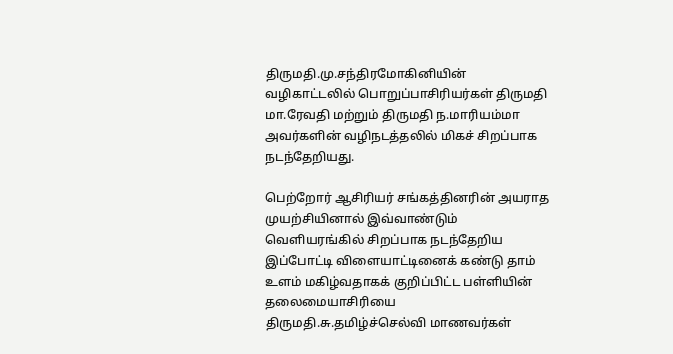திருமதி.மு.சந்திரமோகினியின் வழிகாட்டலில் பொறுப்பாசிரியர்கள் திருமதி மா.ரேவதி மற்றும் திருமதி ந.மாரியம்மா அவர்களின் வழிநடத்தலில் மிகச் சிறப்பாக நடந்தேறியது.

பெற்றோர் ஆசிரியர் சங்கத்தினரின் அயராத முயற்சியினால் இவ்வாண்டும் வெளியரங்கில் சிறப்பாக நடந்தேறிய இப்போட்டி விளையாட்டினைக் கண்டு தாம் உளம் மகிழ்வதாகக் குறிப்பிட்ட பள்ளியின் தலைமையாசிரியை திருமதி.சு.தமிழ்ச்செல்வி மாணவர்கள்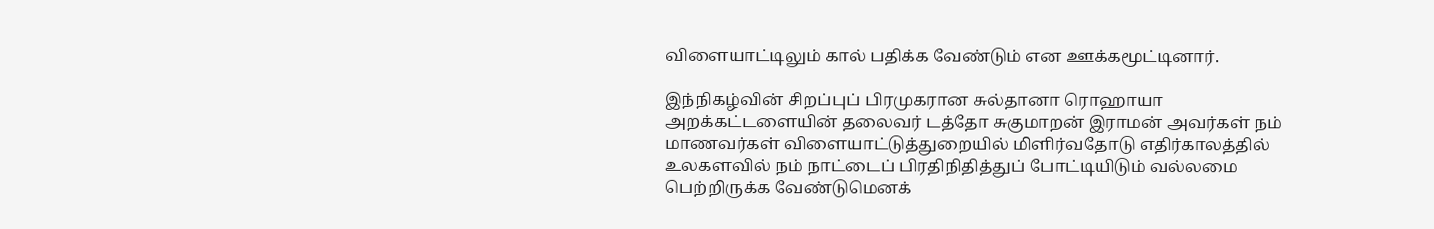விளையாட்டிலும் கால் பதிக்க வேண்டும் என ஊக்கமூட்டினார்.

இந்நிகழ்வின் சிறப்புப் பிரமுகரான சுல்தானா ரொஹாயா அறக்கட்டளையின் தலைவர் டத்தோ சுகுமாறன் இராமன் அவர்கள் நம் மாணவர்கள் விளையாட்டுத்துறையில் மிளிர்வதோடு எதிர்காலத்தில் உலகளவில் நம் நாட்டைப் பிரதிநிதித்துப் போட்டியிடும் வல்லமை பெற்றிருக்க வேண்டுமெனக்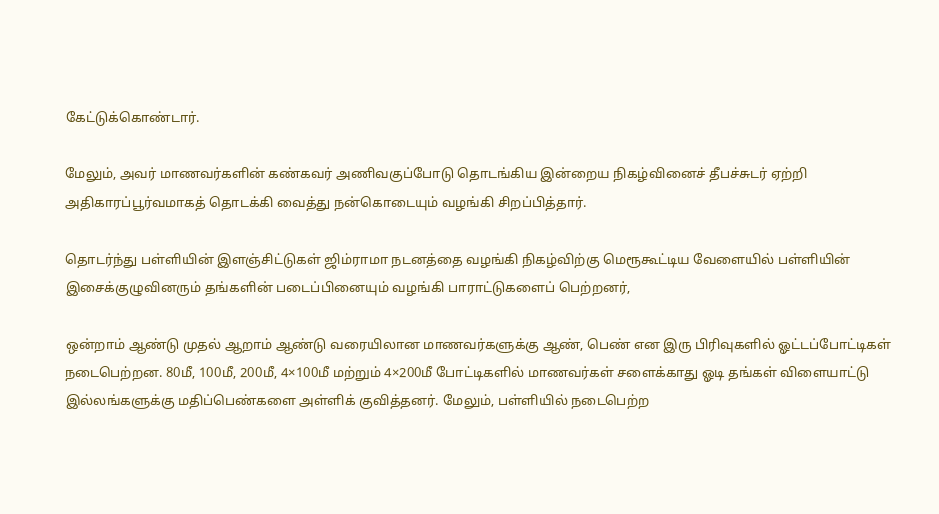கேட்டுக்கொண்டார்.

மேலும், அவர் மாணவர்களின் கண்கவர் அணிவகுப்போடு தொடங்கிய இன்றைய நிகழ்வினைச் தீபச்சுடர் ஏற்றி அதிகாரப்பூர்வமாகத் தொடக்கி வைத்து நன்கொடையும் வழங்கி சிறப்பித்தார்.

தொடர்ந்து பள்ளியின் இளஞ்சிட்டுகள் ஜிம்ராமா நடனத்தை வழங்கி நிகழ்விற்கு மெரூகூட்டிய வேளையில் பள்ளியின் இசைக்குழுவினரும் தங்களின் படைப்பினையும் வழங்கி பாராட்டுகளைப் பெற்றனர்,

ஒன்றாம் ஆண்டு முதல் ஆறாம் ஆண்டு வரையிலான மாணவர்களுக்கு ஆண், பெண் என இரு பிரிவுகளில் ஓட்டப்போட்டிகள் நடைபெற்றன. 80மீ, 100மீ, 200மீ, 4×100மீ மற்றும் 4×200மீ போட்டிகளில் மாணவர்கள் சளைக்காது ஓடி தங்கள் விளையாட்டு இல்லங்களுக்கு மதிப்பெண்களை அள்ளிக் குவித்தனர். மேலும், பள்ளியில் நடைபெற்ற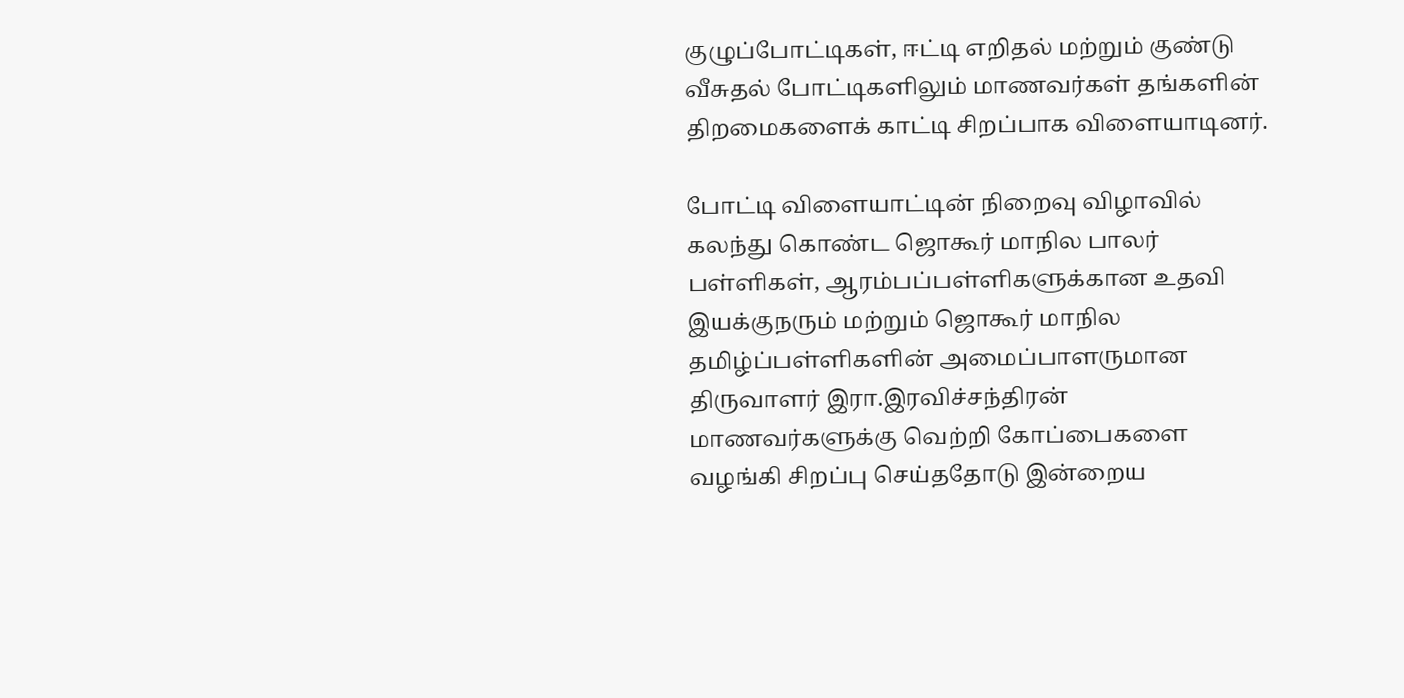குழுப்போட்டிகள், ஈட்டி எறிதல் மற்றும் குண்டு வீசுதல் போட்டிகளிலும் மாணவர்கள் தங்களின் திறமைகளைக் காட்டி சிறப்பாக விளையாடினர்.

போட்டி விளையாட்டின் நிறைவு விழாவில் கலந்து கொண்ட ஜொகூர் மாநில பாலர் பள்ளிகள், ஆரம்பப்பள்ளிகளுக்கான உதவி இயக்குநரும் மற்றும் ஜொகூர் மாநில தமிழ்ப்பள்ளிகளின் அமைப்பாளருமான திருவாளர் இரா.இரவிச்சந்திரன் மாணவர்களுக்கு வெற்றி கோப்பைகளை வழங்கி சிறப்பு செய்ததோடு இன்றைய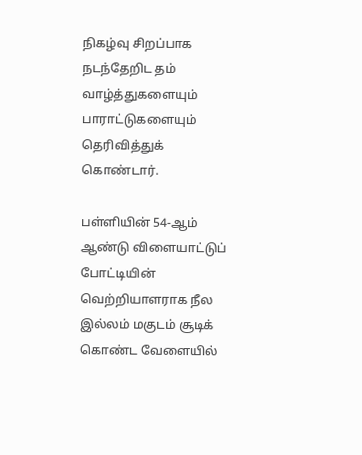நிகழ்வு சிறப்பாக நடந்தேறிட தம் வாழ்த்துகளையும் பாராட்டுகளையும் தெரிவித்துக் கொண்டார்.

பள்ளியின் 54-ஆம் ஆண்டு விளையாட்டுப் போட்டியின் வெற்றியாளராக நீல இல்லம் மகுடம் சூடிக் கொண்ட வேளையில்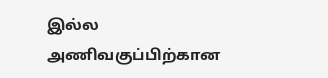இல்ல அணிவகுப்பிற்கான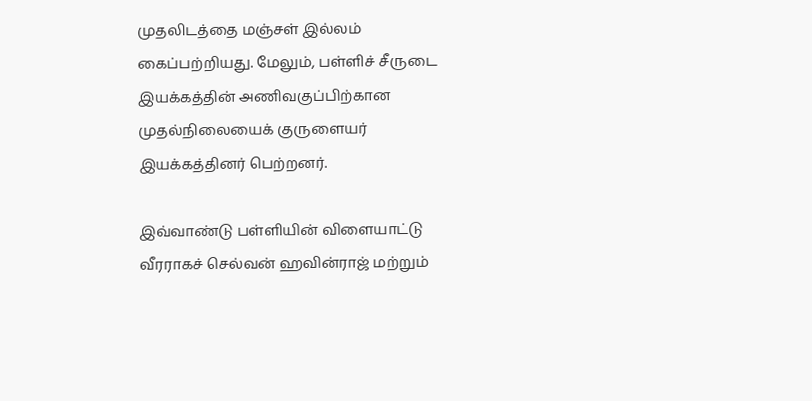முதலிடத்தை மஞ்சள் இல்லம் கைப்பற்றியது. மேலும், பள்ளிச் சீருடை இயக்கத்தின் அணிவகுப்பிற்கான முதல்நிலையைக் குருளையர் இயக்கத்தினர் பெற்றனர்.

இவ்வாண்டு பள்ளியின் விளையாட்டு வீரராகச் செல்வன் ஹவின்ராஜ் மற்றும்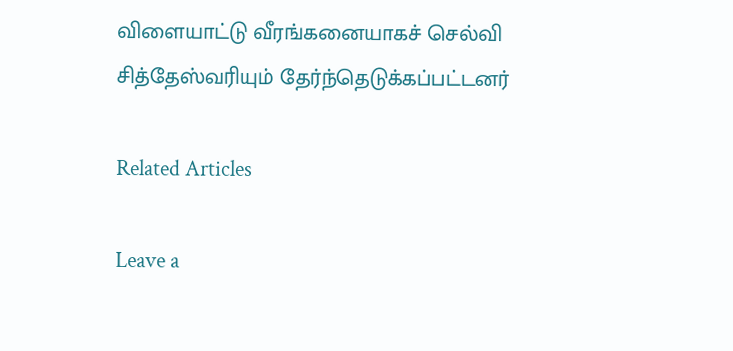விளையாட்டு வீரங்கனையாகச் செல்வி சித்தேஸ்வரியும் தேர்ந்தெடுக்கப்பட்டனர்

Related Articles

Leave a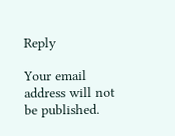Reply

Your email address will not be published.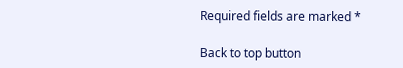Required fields are marked *

Back to top button